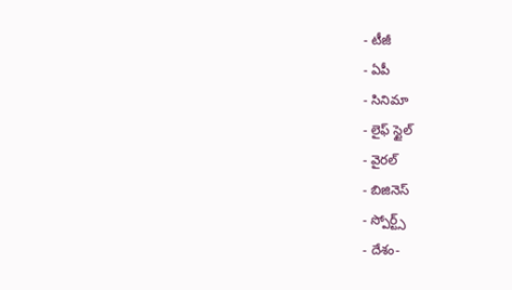- టీజీ
- ఏపీ
- సినిమా
- లైఫ్ స్టైల్
- వైరల్
- బిజినెస్
- స్పోర్ట్స్
- దేశం-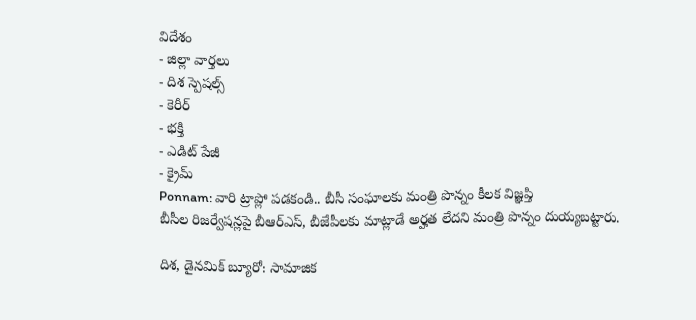విదేశం
- జిల్లా వార్తలు
- దిశ స్పెషల్స్
- కెరీర్
- భక్తి
- ఎడిట్ పేజీ
- క్రైమ్
Ponnam: వారి ట్రాప్లో పడకండి.. బీసీ సంఘాలకు మంత్రి పొన్నం కీలక విజ్ఞప్తి
బీసీల రిజర్వేషన్లపై బీఆర్ఎస్, బీజేపీలకు మాట్లాడే అర్హత లేదని మంత్రి పొన్నం దుయ్యబట్టారు.

దిశ, డైనమిక్ బ్యూరో: సామాజిక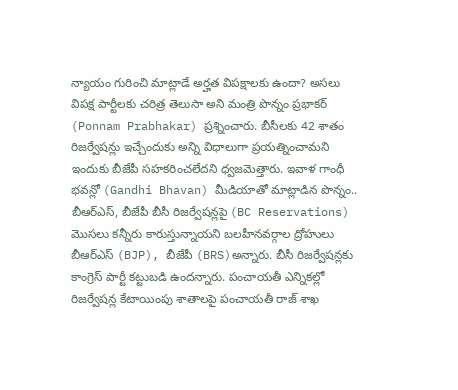న్యాయం గురించి మాట్లాడే అర్హత విపక్షాలకు ఉందా? అసలు విపక్ష పార్టీలకు చరిత్ర తెలుసా అని మంత్రి పొన్నం ప్రభాకర్ (Ponnam Prabhakar) ప్రశ్నించారు. బీసీలకు 42 శాతం రిజర్వేషన్లు ఇచ్చేందుకు అన్ని విధాలుగా ప్రయత్నించామని ఇందుకు బీజేపీ సహకరించలేదని ధ్వజమెత్తారు. ఇవాళ గాంధీ భవన్లో (Gandhi Bhavan) మీడియాతో మాట్లాడిన పొన్నం.. బీఆర్ఎస్, బీజేపీ బీసీ రిజర్వేషన్లపై (BC Reservations) మొసలు కన్నీరు కారుస్తున్నాయని బలహీనవర్గాల ద్రోహులు బీఆర్ఎస్ (BJP), బీజేపీ (BRS)అన్నారు. బీసీ రిజర్వేషన్లకు కాంగ్రెస్ పార్టీ కట్టుబడి ఉందన్నారు. పంచాయతీ ఎన్నికల్లో రిజర్వేషన్ల కేటాయింపు శాతాలపై పంచాయతీ రాజ్ శాఖ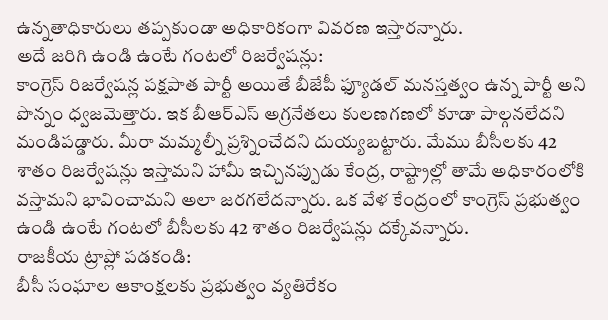ఉన్నతాధికారులు తప్పకుండా అధికారికంగా వివరణ ఇస్తారన్నారు.
అదే జరిగి ఉండి ఉంటే గంటలో రిజర్వేషన్లు:
కాంగ్రెస్ రిజర్వేషన్ల పక్షపాత పార్టీ అయితే బీజేపీ ఫ్యూడల్ మనస్తత్వం ఉన్న పార్టీ అని పొన్నం ధ్వజమెత్తారు. ఇక బీఆర్ఎస్ అగ్రనేతలు కులణగణలో కూడా పాల్గనలేదని మండిపడ్డారు. మీరా మమ్మల్నీ ప్రశ్నించేదని దుయ్యబట్టారు. మేము బీసీలకు 42 శాతం రిజర్వేషన్లు ఇస్తామని హామీ ఇచ్చినప్పుడు కేంద్ర, రాష్ట్రాల్లో తామే అధికారంలోకి వస్తామని భావించామని అలా జరగలేదన్నారు. ఒక వేళ కేంద్రంలో కాంగ్రెస్ ప్రభుత్వం ఉండి ఉంటే గంటలో బీసీలకు 42 శాతం రిజర్వేషన్లు దక్కేవన్నారు.
రాజకీయ ట్రాప్లో పడకండి:
బీసీ సంఘాల ఆకాంక్షలకు ప్రభుత్వం వ్యతిరేకం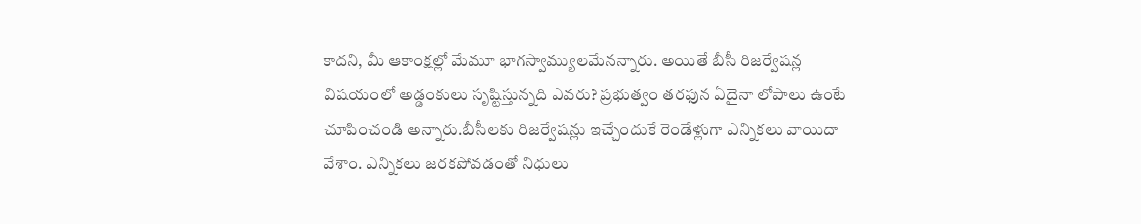కాదని, మీ ఆకాంక్షల్లో మేమూ భాగస్వామ్యులమేనన్నారు. అయితే బీసీ రిజర్వేషన్ల విషయంలో అడ్డంకులు సృష్టిస్తున్నది ఎవరు? ప్రభుత్వం తరఫున ఏదైనా లోపాలు ఉంటే చూపించండి అన్నారు.బీసీలకు రిజర్వేషన్లు ఇచ్చేందుకే రెండేళ్లుగా ఎన్నికలు వాయిదా వేశాం. ఎన్నికలు జరకపోవడంతో నిధులు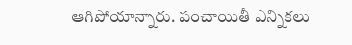ఆగిపోయాన్నారు. పంచాయితీ ఎన్నికలు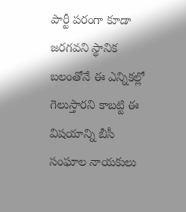పార్టీ పరంగా కూడా జరగవని స్థానిక బలంతోనే ఈ ఎన్నికల్లో గెలుస్తారని కాబట్టి ఈ విషయాన్ని బీసీ సంఘాల నాయకులు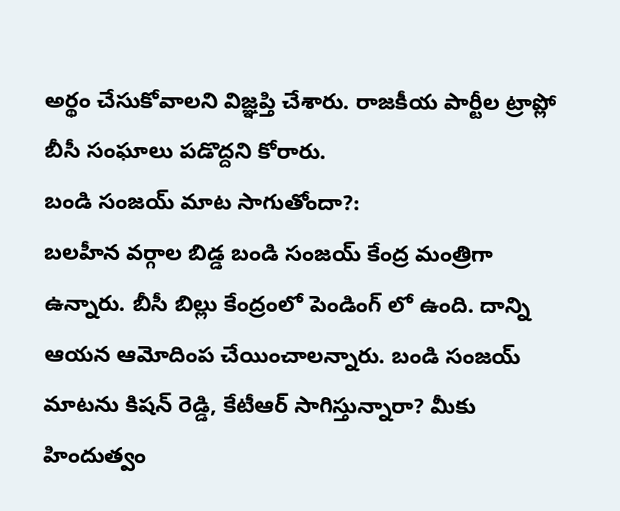అర్థం చేసుకోవాలని విజ్ఞప్తి చేశారు. రాజకీయ పార్టీల ట్రాప్లో బీసీ సంఘాలు పడొద్దని కోరారు.
బండి సంజయ్ మాట సాగుతోందా?:
బలహీన వర్గాల బిడ్డ బండి సంజయ్ కేంద్ర మంత్రిగా ఉన్నారు. బీసీ బిల్లు కేంద్రంలో పెండింగ్ లో ఉంది. దాన్ని ఆయన ఆమోదింప చేయించాలన్నారు. బండి సంజయ్ మాటను కిషన్ రెడ్డి, కేటీఆర్ సాగిస్తున్నారా? మీకు హిందుత్వం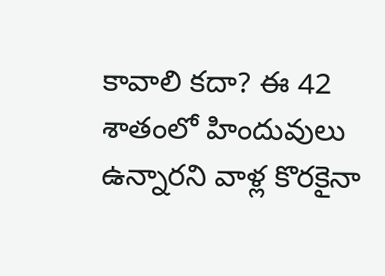కావాలి కదా? ఈ 42 శాతంలో హిందువులు ఉన్నారని వాళ్ల కొరకైనా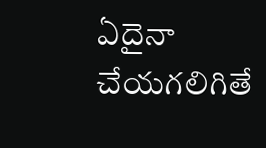ఏదైనా చేయగలిగితే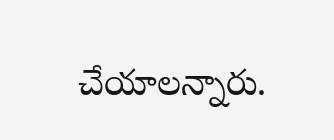చేయాలన్నారు.